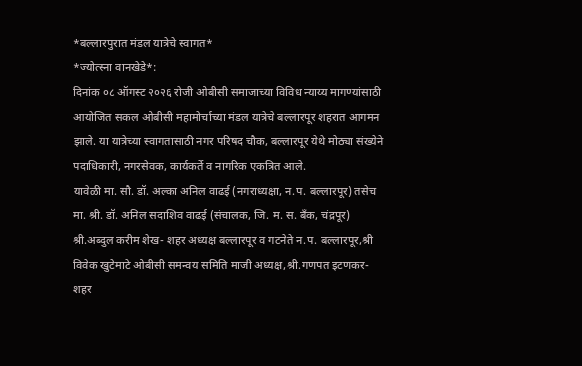*बल्लारपुरात मंडल यात्रेचे स्वागत*
*ज्योत्स्ना वानखेडे*:
दिनांक ०८ ऑगस्ट २०२६ रोजी ओबीसी समाजाच्या विविध न्याय्य मागण्यांसाठी आयोजित सकल ओबीसी महामोर्चाच्या मंडल यात्रेचे बल्लारपूर शहरात आगमन झाले. या यात्रेच्या स्वागतासाठी नगर परिषद चौक, बल्लारपूर येथे मोठ्या संख्येने पदाधिकारी, नगरसेवक, कार्यकर्ते व नागरिक एकत्रित आले.
यावेळी मा. सौ. डॉ. अल्का अनिल वाढई (नगराध्यक्षा, न.प. बल्लारपूर) तसेच मा. श्री. डॉ. अनिल सदाशिव वाढई (संचालक, जि. म. स. बँक, चंद्रपूर) श्री.अब्दुल करीम शेख- शहर अध्यक्ष बल्लारपूर व गटनेते न.प. बल्लारपूर,श्री विवेक खुटेमाटे ओबीसी समन्वय समिति माजी अध्यक्ष,श्री.गणपत इटणकर- शहर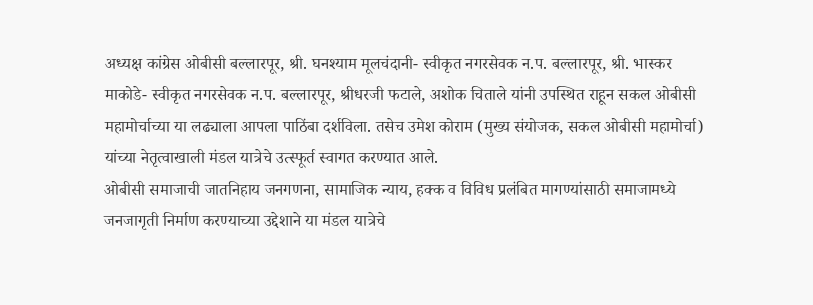अध्यक्ष कांग्रेस ओबीसी बल्लारपूर, श्री. घनश्याम मूलचंदानी- स्वीकृत नगरसेवक न.प. बल्लारपूर, श्री. भास्कर माकोडे- स्वीकृत नगरसेवक न.प. बल्लारपूर, श्रीधरजी फटाले, अशोक चिताले यांनी उपस्थित राहून सकल ओबीसी महामोर्चाच्या या लढ्याला आपला पाठिंबा दर्शविला. तसेच उमेश कोराम (मुख्य संयोजक, सकल ओबीसी महामोर्चा) यांच्या नेतृत्वाखाली मंडल यात्रेचे उत्स्फूर्त स्वागत करण्यात आले.
ओबीसी समाजाची जातनिहाय जनगणना, सामाजिक न्याय, हक्क व विविध प्रलंबित मागण्यांसाठी समाजामध्ये जनजागृती निर्माण करण्याच्या उद्देशाने या मंडल यात्रेचे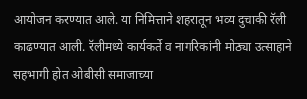आयोजन करण्यात आले. या निमित्ताने शहरातून भव्य दुचाकी रॅली काढण्यात आली. रॅलीमध्ये कार्यकर्ते व नागरिकांनी मोठ्या उत्साहाने सहभागी होत ओबीसी समाजाच्या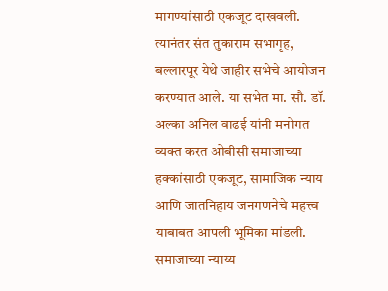मागण्यांसाठी एकजूट दाखवली. त्यानंतर संत तुकाराम सभागृह, बल्लारपूर येथे जाहीर सभेचे आयोजन करण्यात आले. या सभेत मा. सौ. डॉ. अल्का अनिल वाढई यांनी मनोगत व्यक्त करत ओबीसी समाजाच्या हक्कांसाठी एकजूट, सामाजिक न्याय आणि जातनिहाय जनगणनेचे महत्त्व याबाबत आपली भूमिका मांडली. समाजाच्या न्याय्य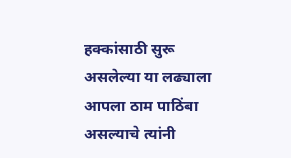हक्कांसाठी सुरू असलेल्या या लढ्याला आपला ठाम पाठिंबा असल्याचे त्यांनी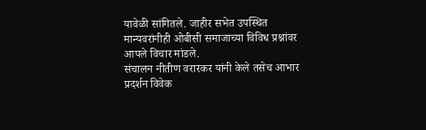यावेळी सांगितले. जाहीर सभेत उपस्थित मान्यवरांनीही ओबीसी समाजाच्या विविध प्रश्नांवर आपले विचार मांडले.
संचालन नीतीण वरारकर यांनी केले तसेच आभार प्रदर्शन विवेक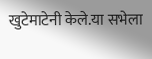खुटेमाटेनी केले.या सभेला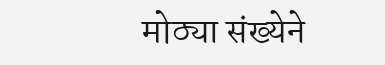मोठ्या संख्येने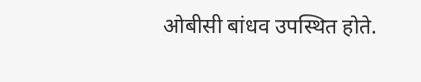ओबीसी बांधव उपस्थित होते.